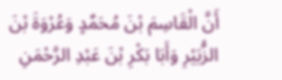أَنَّ الْقَاسِمَ بْنَ مُحَمَّدٍ وَعُرْوَةَ بْنَ الزُّبَيْرِ وَأَبَا بَكْرِ بْنَ عَبْدِ الرَّحْمَنِ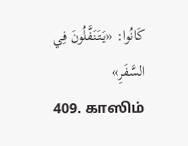كَانُوا: «يَتَنَفَّلُونَ فِي السَّفَرِ»
409. காஸிம்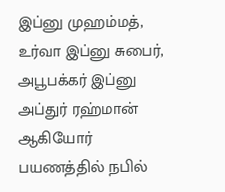இப்னு முஹம்மத், உர்வா இப்னு சுபைர், அபூபக்கர் இப்னு அப்துர் ரஹ்மான் ஆகியோர் பயணத்தில் நபில்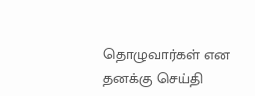தொழுவார்கள் என தனக்கு செய்தி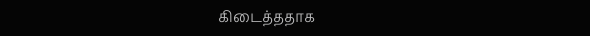கிடைத்ததாக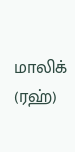மாலிக் (ரஹ்)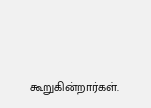கூறுகின்றார்கள்.